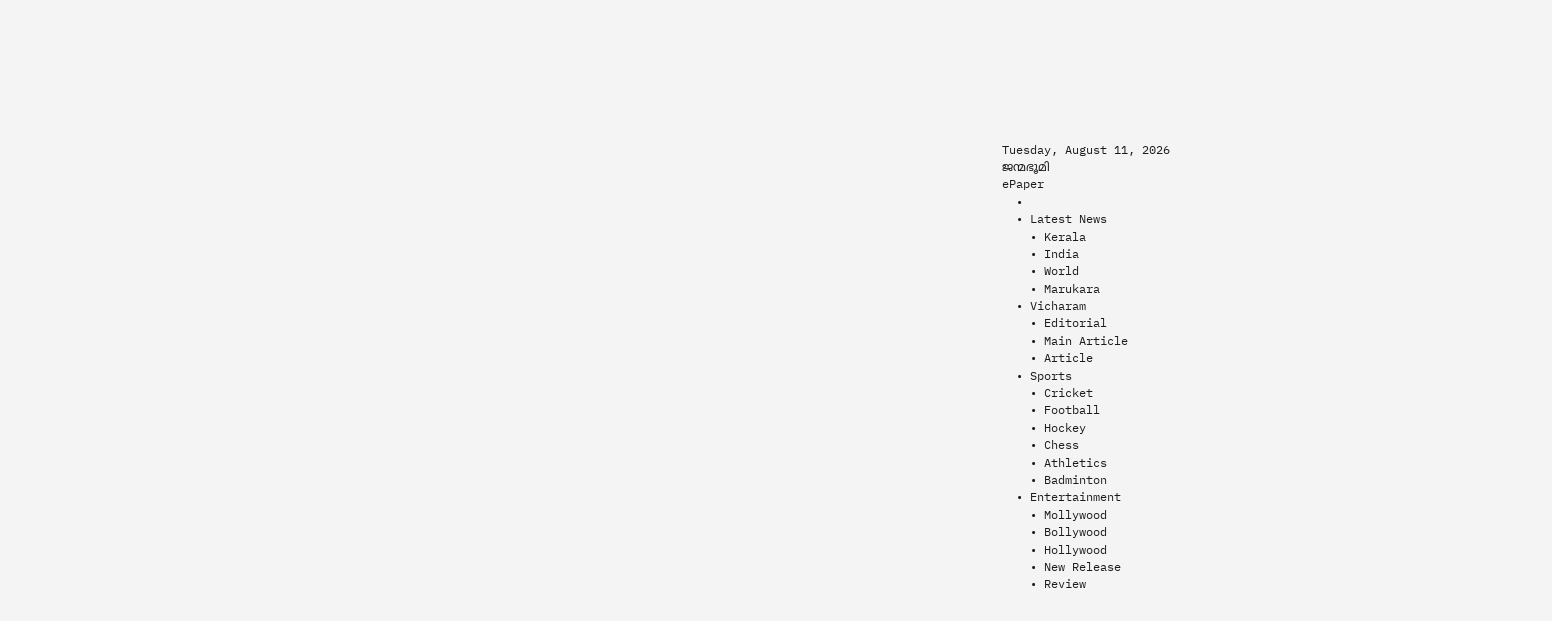Tuesday, August 11, 2026
ജന്മഭൂമി
ePaper
  •
  • Latest News
    • Kerala
    • India
    • World
    • Marukara
  • Vicharam
    • Editorial
    • Main Article
    • Article
  • Sports
    • Cricket
    • Football
    • Hockey
    • Chess
    • Athletics
    • Badminton
  • Entertainment
    • Mollywood
    • Bollywood
    • Hollywood
    • New Release
    • Review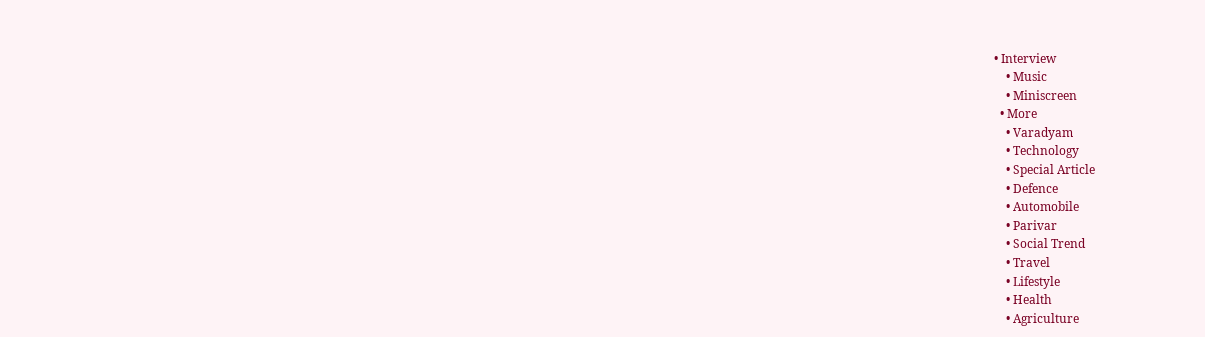• Interview
    • Music
    • Miniscreen
  • More
    • Varadyam
    • Technology
    • Special Article
    • Defence
    • Automobile
    • Parivar
    • Social Trend
    • Travel
    • Lifestyle
    • Health
    • Agriculture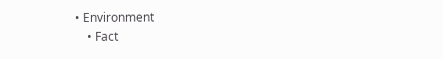• Environment
    • Fact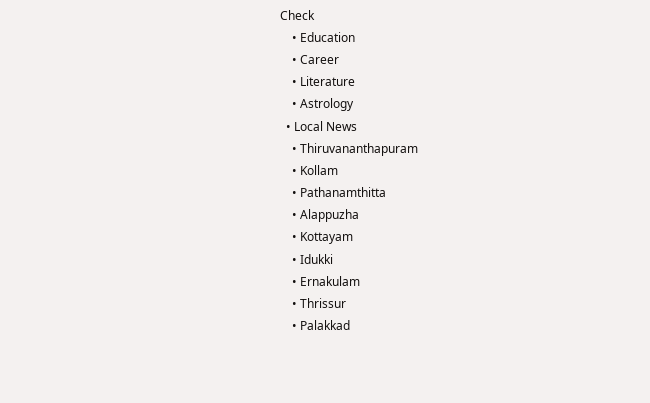Check
    • Education
    • Career
    • Literature
    • Astrology
  • Local News
    • Thiruvananthapuram
    • Kollam
    • Pathanamthitta
    • Alappuzha
    • Kottayam
    • Idukki
    • Ernakulam
    • Thrissur
    • Palakkad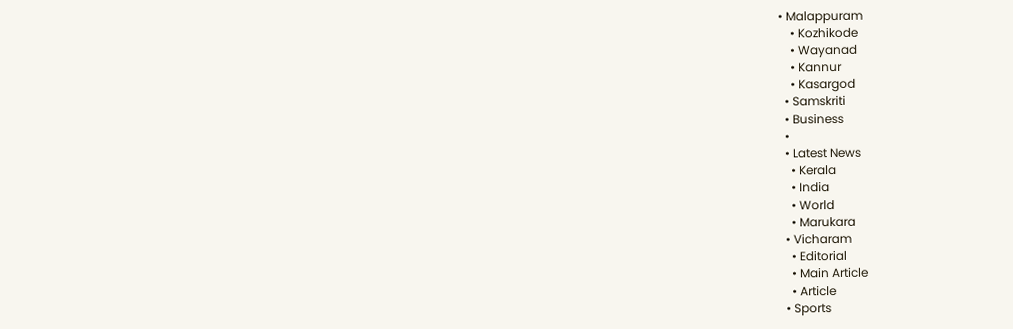• Malappuram
    • Kozhikode
    • Wayanad
    • Kannur
    • Kasargod
  • Samskriti
  • Business
  •
  • Latest News
    • Kerala
    • India
    • World
    • Marukara
  • Vicharam
    • Editorial
    • Main Article
    • Article
  • Sports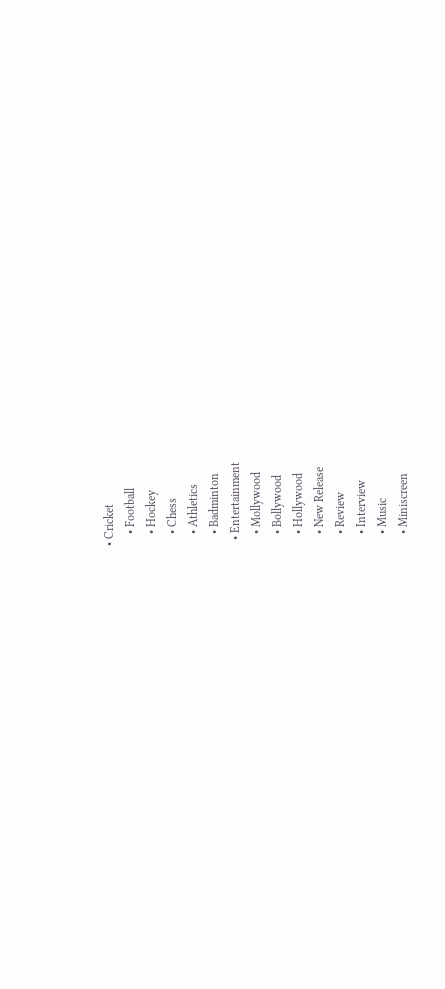• Cricket
    • Football
    • Hockey
    • Chess
    • Athletics
    • Badminton
  • Entertainment
    • Mollywood
    • Bollywood
    • Hollywood
    • New Release
    • Review
    • Interview
    • Music
    • Miniscreen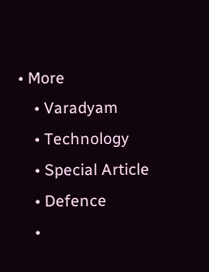• More
    • Varadyam
    • Technology
    • Special Article
    • Defence
    •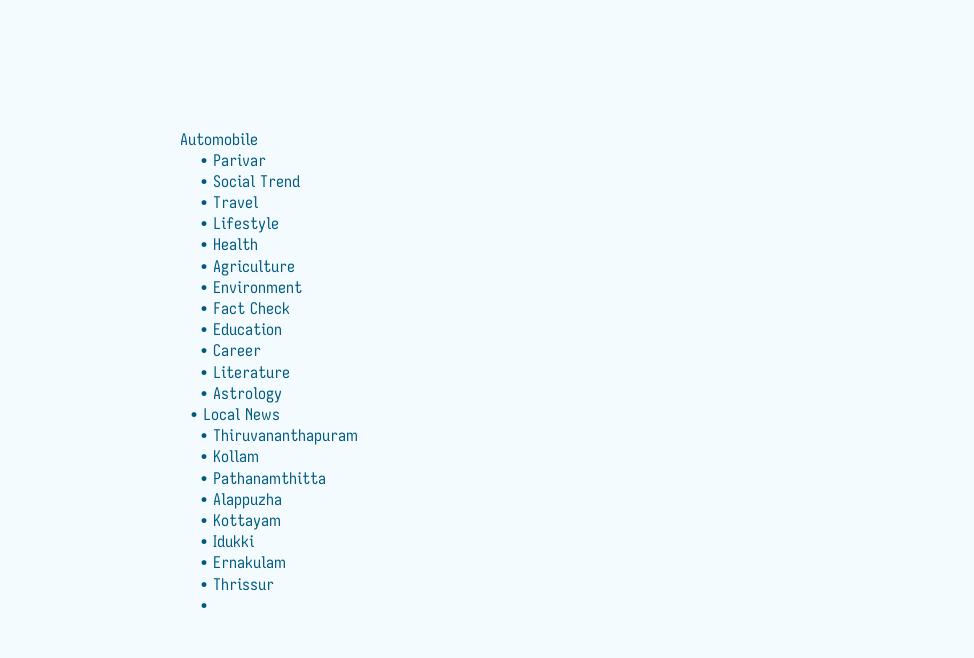Automobile
    • Parivar
    • Social Trend
    • Travel
    • Lifestyle
    • Health
    • Agriculture
    • Environment
    • Fact Check
    • Education
    • Career
    • Literature
    • Astrology
  • Local News
    • Thiruvananthapuram
    • Kollam
    • Pathanamthitta
    • Alappuzha
    • Kottayam
    • Idukki
    • Ernakulam
    • Thrissur
    •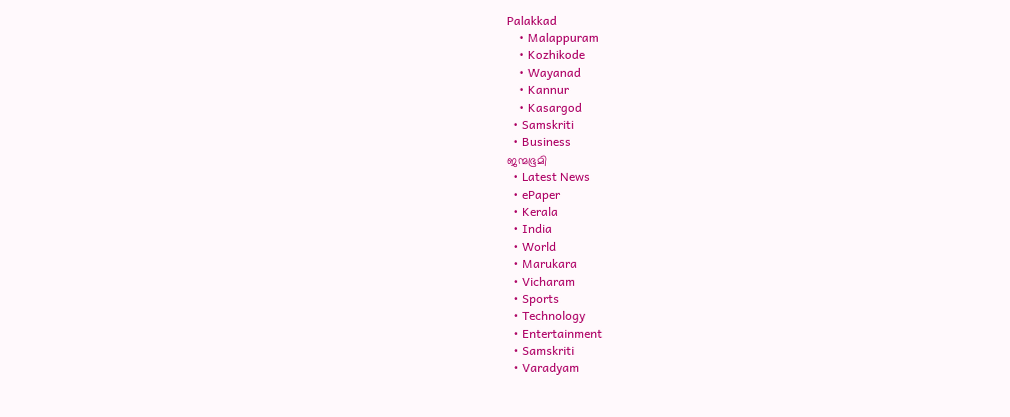Palakkad
    • Malappuram
    • Kozhikode
    • Wayanad
    • Kannur
    • Kasargod
  • Samskriti
  • Business
ജന്മഭൂമി
  • Latest News
  • ePaper
  • Kerala
  • India
  • World
  • Marukara
  • Vicharam
  • Sports
  • Technology
  • Entertainment
  • Samskriti
  • Varadyam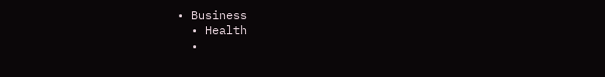• Business
  • Health
  •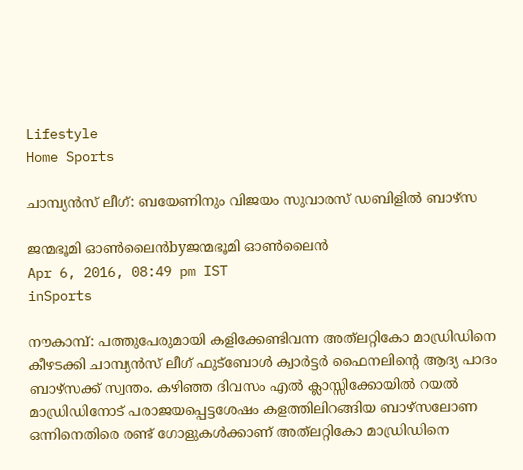Lifestyle
Home Sports

ചാമ്പ്യന്‍സ് ലീഗ്: ബയേണിനും വിജയം സുവാരസ് ഡബിളില്‍ ബാഴ്‌സ

ജന്മഭൂമി ഓണ്‍ലൈന്‍byജന്മഭൂമി ഓണ്‍ലൈന്‍
Apr 6, 2016, 08:49 pm IST
inSports

നൗകാമ്പ്: പത്തുപേരുമായി കളിക്കേണ്ടിവന്ന അത്‌ലറ്റികോ മാഡ്രിഡിനെ കീഴടക്കി ചാമ്പ്യന്‍സ് ലീഗ് ഫുട്‌ബോള്‍ ക്വാര്‍ട്ടര്‍ ഫൈനലിന്റെ ആദ്യ പാദം ബാഴ്‌സക്ക് സ്വന്തം. കഴിഞ്ഞ ദിവസം എല്‍ ക്ലാസ്സിക്കോയില്‍ റയല്‍ മാഡ്രിഡിനോട് പരാജയപ്പെട്ടശേഷം കളത്തിലിറങ്ങിയ ബാഴ്‌സലോണ ഒന്നിനെതിരെ രണ്ട് ഗോളുകള്‍ക്കാണ് അത്‌ലറ്റികോ മാഡ്രിഡിനെ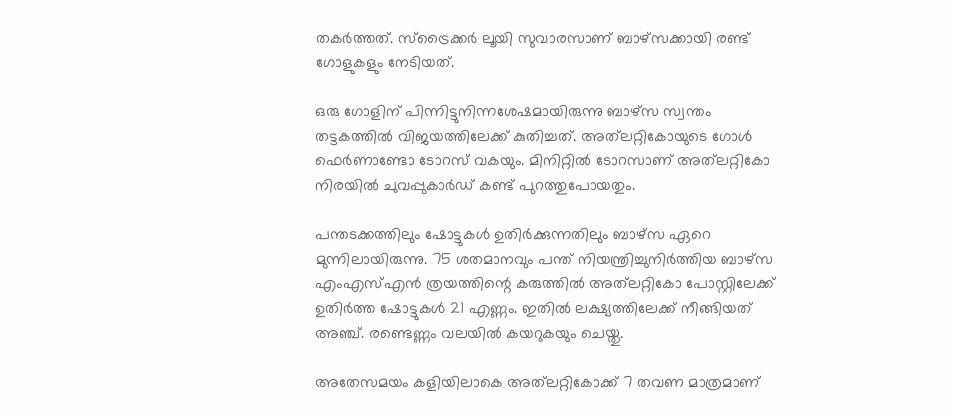തകര്‍ത്തത്. സ്‌ട്രൈക്കര്‍ ലൂയി സുവാരസാണ് ബാഴ്‌സക്കായി രണ്ട് ഗോളുകളും നേടിയത്.

ഒരു ഗോളിന് പിന്നിട്ടുനിന്നശേഷമായിരുന്നു ബാഴ്‌സ സ്വന്തം തട്ടകത്തില്‍ വിജയത്തിലേക്ക് കുതിച്ചത്. അത്‌ലറ്റികോയുടെ ഗോള്‍ ഫെര്‍ണാണ്ടോ ടോറസ് വകയും. മിനിറ്റില്‍ ടോറസാണ് അത്‌ലറ്റികോ നിരയില്‍ ചുവപ്പുകാര്‍ഡ് കണ്ട് പുറത്തുപോയതും.

പന്തടക്കത്തിലും ഷോട്ടുകള്‍ ഉതിര്‍ക്കുന്നതിലും ബാഴ്‌സ ഏറെ മുന്നിലായിരുന്നു. 75 ശതമാനവും പന്ത് നിയന്ത്രിച്ചുനിര്‍ത്തിയ ബാഴ്‌സ എംഎസ്എന്‍ ത്രയത്തിന്റെ കരുത്തില്‍ അത്‌ലറ്റികോ പോസ്റ്റിലേക്ക് ഉതിര്‍ത്ത ഷോട്ടുകള്‍ 21 എണ്ണം. ഇതില്‍ ലക്ഷ്യത്തിലേക്ക് നീങ്ങിയത് അഞ്ച്. രണ്ടെണ്ണം വലയില്‍ കയറുകയും ചെയ്തു.

അതേസമയം കളിയിലാകെ അത്‌ലറ്റികോക്ക് 7 തവണ മാത്രമാണ്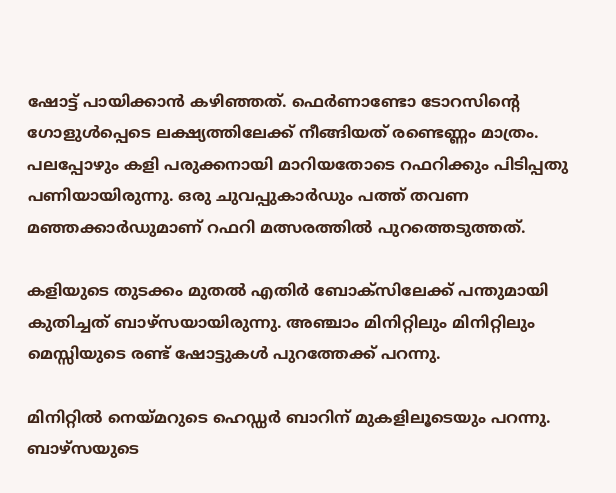ഷോട്ട് പായിക്കാന്‍ കഴിഞ്ഞത്. ഫെര്‍ണാണ്ടോ ടോറസിന്റെ ഗോളുള്‍പ്പെടെ ലക്ഷ്യത്തിലേക്ക് നീങ്ങിയത് രണ്ടെണ്ണം മാത്രം. പലപ്പോഴും കളി പരുക്കനായി മാറിയതോടെ റഫറിക്കും പിടിപ്പതു പണിയായിരുന്നു. ഒരു ചുവപ്പുകാര്‍ഡും പത്ത് തവണ മഞ്ഞക്കാര്‍ഡുമാണ് റഫറി മത്സരത്തില്‍ പുറത്തെടുത്തത്.

കളിയുടെ തുടക്കം മുതല്‍ എതിര്‍ ബോക്‌സിലേക്ക് പന്തുമായി കുതിച്ചത് ബാഴ്‌സയായിരുന്നു. അഞ്ചാം മിനിറ്റിലും മിനിറ്റിലും മെസ്സിയുടെ രണ്ട് ഷോട്ടുകള്‍ പുറത്തേക്ക് പറന്നു.

മിനിറ്റില്‍ നെയ്‌മറുടെ ഹെഡ്ഡര്‍ ബാറിന് മുകളിലൂടെയും പറന്നു. ബാഴ്‌സയുടെ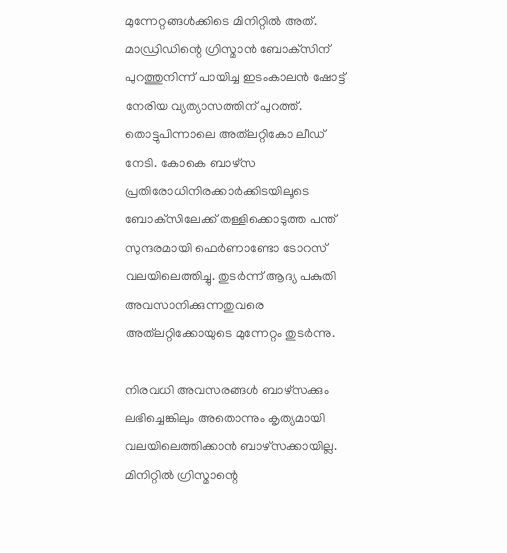മുന്നേറ്റങ്ങള്‍ക്കിടെ മിനിറ്റില്‍ അത്. മാഡ്രിഡിന്റെ ഗ്രിസ്മാന്‍ ബോക്‌സിന് പുറത്തുനിന്ന് പായിച്ച ഇടംകാലന്‍ ഷോട്ട് നേരിയ വ്യത്യാസത്തിന് പുറത്ത്. തൊട്ടുപിന്നാലെ അത്‌ലറ്റികോ ലീഡ് നേടി. കോകെ ബാഴ്‌സ പ്രതിരോധിനിരക്കാര്‍ക്കിടയിലൂടെ ബോക്‌സിലേക്ക് തള്ളിക്കൊടുത്ത പന്ത് സുന്ദരമായി ഫെര്‍ണാണ്ടോ ടോറസ് വലയിലെത്തിച്ചു. തുടര്‍ന്ന് ആദ്യ പകുതി അവസാനിക്കുന്നതുവരെ അത്‌ലറ്റിക്കോയുടെ മുന്നേറ്റം തുടര്‍ന്നു.

നിരവധി അവസരങ്ങള്‍ ബാഴ്‌സക്കും ലഭിച്ചെങ്കിലും അതൊന്നും കൃത്യമായി വലയിലെത്തിക്കാന്‍ ബാഴ്‌സക്കായില്ല. മിനിറ്റില്‍ ഗ്രിസ്മാന്റെ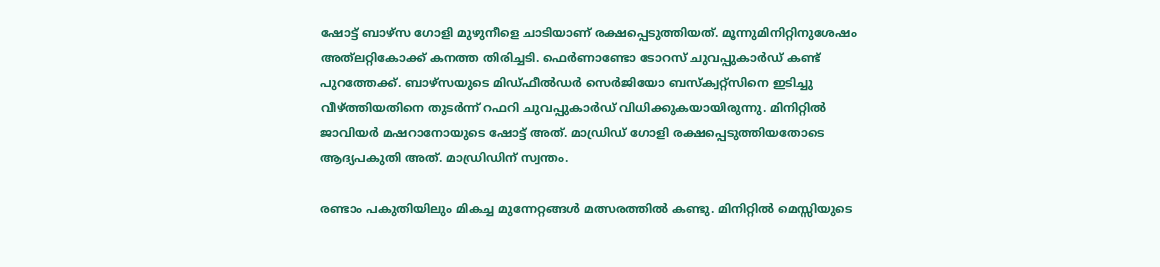ഷോട്ട് ബാഴ്‌സ ഗോളി മുഴുനീളെ ചാടിയാണ് രക്ഷപ്പെടുത്തിയത്. മൂന്നുമിനിറ്റിനുശേഷം അത്‌ലറ്റികോക്ക് കനത്ത തിരിച്ചടി. ഫെര്‍ണാണ്ടോ ടോറസ് ചുവപ്പുകാര്‍ഡ് കണ്ട് പുറത്തേക്ക്. ബാഴ്‌സയുടെ മിഡ്ഫീല്‍ഡര്‍ സെര്‍ജിയോ ബസ്‌ക്വറ്റ്‌സിനെ ഇടിച്ചു വീഴ്‌ത്തിയതിനെ തുടര്‍ന്ന് റഫറി ചുവപ്പുകാര്‍ഡ് വിധിക്കുകയായിരുന്നു. മിനിറ്റില്‍ ജാവിയര്‍ മഷറാനോയുടെ ഷോട്ട് അത്. മാഡ്രിഡ് ഗോളി രക്ഷപ്പെടുത്തിയതോടെ ആദ്യപകുതി അത്. മാഡ്രിഡിന് സ്വന്തം.

രണ്ടാം പകുതിയിലും മികച്ച മുന്നേറ്റങ്ങള്‍ മത്സരത്തില്‍ കണ്ടു. മിനിറ്റില്‍ മെസ്സിയുടെ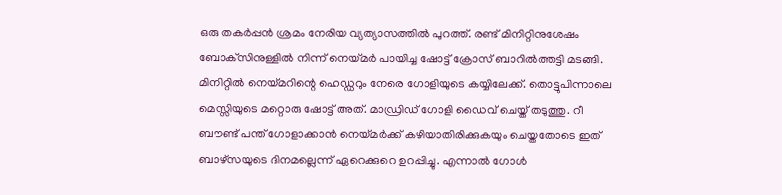ഒരു തകര്‍പ്പന്‍ ശ്രമം നേരിയ വ്യത്യാസത്തില്‍ പുറത്ത്. രണ്ട് മിനിറ്റിനുശേഷം ബോക്‌സിനുള്ളില്‍ നിന്ന് നെയ്‌മര്‍ പായിച്ച ഷോട്ട് ക്രോസ് ബാറില്‍ത്തട്ടി മടങ്ങി. മിനിറ്റില്‍ നെയ്‌മറിന്റെ ഹെഡ്ഡറും നേരെ ഗോളിയുടെ കയ്യിലേക്ക്. തൊട്ടുപിന്നാലെ മെസ്സിയുടെ മറ്റൊരു ഷോട്ട് അത്. മാഡ്രിഡ് ഗോളി ഡൈവ് ചെയ്ത് തടുത്തു. റീ ബൗണ്ട് പന്ത് ഗോളാക്കാന്‍ നെയ്‌മര്‍ക്ക് കഴിയാതിരിക്കുകയും ചെയ്തതോടെ ഇത് ബാഴ്‌സയുടെ ദിനമല്ലെന്ന് ഏറെക്കുറെ ഉറപ്പിച്ചു. എന്നാല്‍ ഗോള്‍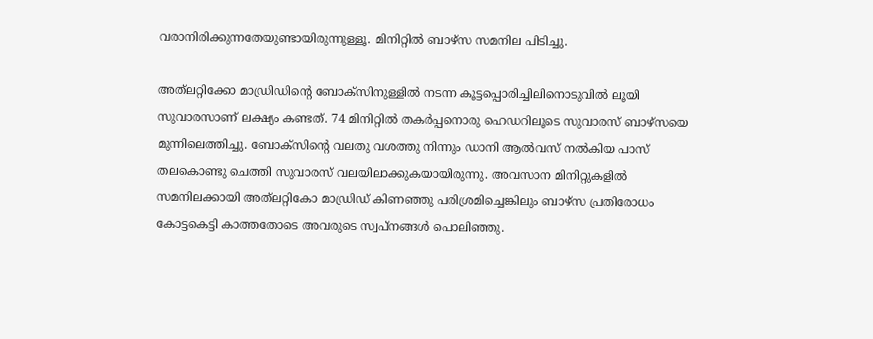വരാനിരിക്കുന്നതേയുണ്ടായിരുന്നുള്ളൂ. മിനിറ്റില്‍ ബാഴ്‌സ സമനില പിടിച്ചു.

അത്‌ലറ്റിക്കോ മാഡ്രിഡിന്റെ ബോക്‌സിനുള്ളില്‍ നടന്ന കൂട്ടപ്പൊരിച്ചിലിനൊടുവില്‍ ലൂയി സുവാരസാണ് ലക്ഷ്യം കണ്ടത്. 74 മിനിറ്റില്‍ തകര്‍പ്പനൊരു ഹെഡറിലൂടെ സുവാരസ് ബാഴ്‌സയെ മുന്നിലെത്തിച്ചു. ബോക്‌സിന്റെ വലതു വശത്തു നിന്നും ഡാനി ആല്‍വസ് നല്‍കിയ പാസ് തലകൊണ്ടു ചെത്തി സുവാരസ് വലയിലാക്കുകയായിരുന്നു. അവസാന മിനിറ്റുകളില്‍ സമനിലക്കായി അത്‌ലറ്റികോ മാഡ്രിഡ് കിണഞ്ഞു പരിശ്രമിച്ചെങ്കിലും ബാഴ്‌സ പ്രതിരോധം കോട്ടകെട്ടി കാത്തതോടെ അവരുടെ സ്വപ്‌നങ്ങള്‍ പൊലിഞ്ഞു.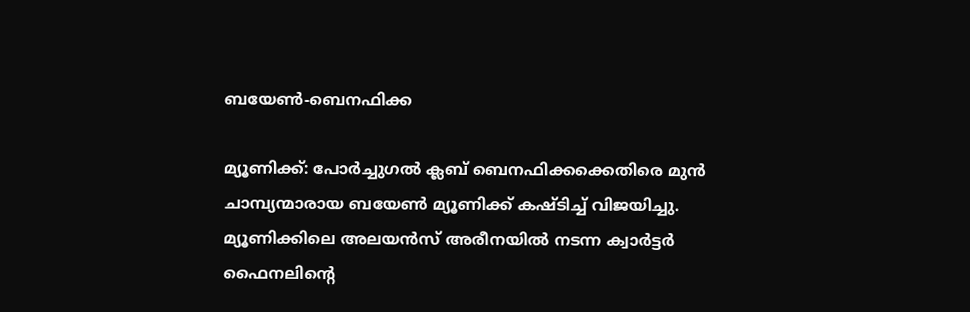ബയേണ്‍-ബെനഫിക്ക

മ്യൂണിക്ക്: പോര്‍ച്ചുഗല്‍ ക്ലബ് ബെനഫിക്കക്കെതിരെ മുന്‍ ചാമ്പ്യന്മാരായ ബയേണ്‍ മ്യൂണിക്ക് കഷ്ടിച്ച് വിജയിച്ചു. മ്യൂണിക്കിലെ അലയന്‍സ് അരീനയില്‍ നടന്ന ക്വാര്‍ട്ടര്‍ ഫൈനലിന്റെ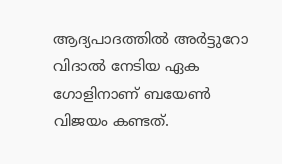ആദ്യപാദത്തില്‍ അര്‍ട്ടുറോ വിദാല്‍ നേടിയ ഏക ഗോളിനാണ് ബയേണ്‍ വിജയം കണ്ടത്.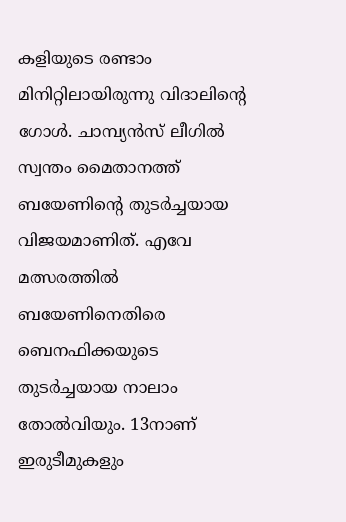കളിയുടെ രണ്ടാം മിനിറ്റിലായിരുന്നു വിദാലിന്റെ ഗോള്‍. ചാമ്പ്യന്‍സ് ലീഗില്‍ സ്വന്തം മൈതാനത്ത് ബയേണിന്റെ തുടര്‍ച്ചയായ വിജയമാണിത്. എവേ മത്സരത്തില്‍ ബയേണിനെതിരെ ബെനഫിക്കയുടെ തുടര്‍ച്ചയായ നാലാം തോല്‍വിയും. 13നാണ് ഇരുടീമുകളും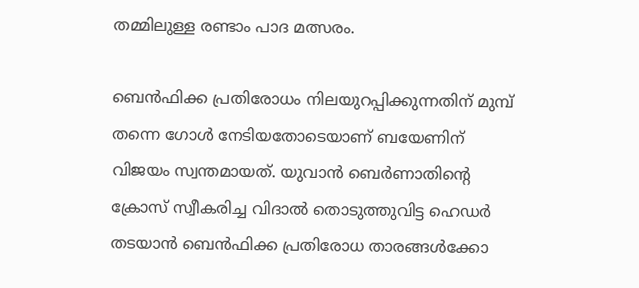തമ്മിലുള്ള രണ്ടാം പാദ മത്സരം.

ബെന്‍ഫിക്ക പ്രതിരോധം നിലയുറപ്പിക്കുന്നതിന് മുമ്പ് തന്നെ ഗോള്‍ നേടിയതോടെയാണ് ബയേണിന് വിജയം സ്വന്തമായത്. യുവാന്‍ ബെര്‍ണാതിന്റെ ക്രോസ് സ്വീകരിച്ച വിദാല്‍ തൊടുത്തുവിട്ട ഹെഡര്‍ തടയാന്‍ ബെന്‍ഫിക്ക പ്രതിരോധ താരങ്ങള്‍ക്കോ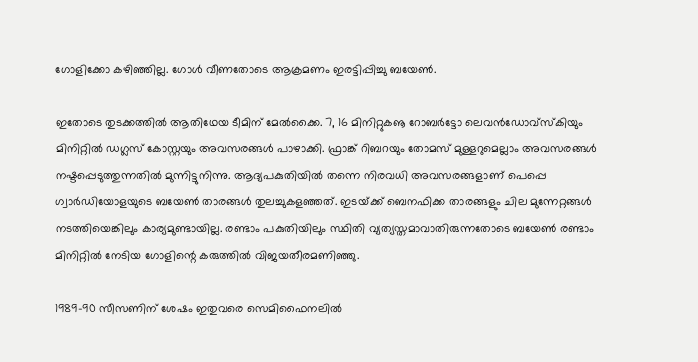ഗോളിക്കോ കഴിഞ്ഞില്ല. ഗോള്‍ വീണതോടെ ആക്രമണം ഇരട്ടിപ്പിച്ചു ബയേണ്‍.

ഇതോടെ തുടക്കത്തില്‍ ആതിഥേയ ടീമിന് മേല്‍ക്കൈ. 7, 16 മിനിറ്റുകൡ റോബര്‍ട്ടോ ലെവന്‍ഡോവ്‌സ്‌കിയും മിനിറ്റില്‍ ഡഗ്ലസ് കോസ്റ്റയും അവസരങ്ങള്‍ പാഴാക്കി. ഫ്രാങ്ക് റിബറയും തോമസ് മുള്ളറുമെല്ലാം അവസരങ്ങള്‍ നഷ്ടപ്പെടുത്തുന്നതില്‍ മുന്നിട്ടുനിന്നു. ആദ്യപകുതിയില്‍ തന്നെ നിരവധി അവസരങ്ങളാണ് പെപ്പെ ഗ്വാര്‍ഡിയോളയുടെ ബയേണ്‍ താരങ്ങള്‍ തുലച്ചുകളഞ്ഞത്. ഇടയ്‌ക്ക് ബെനഫിക്ക താരങ്ങളും ചില മുന്നേറ്റങ്ങള്‍ നടത്തിയെങ്കിലും കാര്യമുണ്ടായില്ല. രണ്ടാം പകുതിയിലും സ്ഥിതി വ്യത്യസ്തമാവാതിരുന്നതോടെ ബയേണ്‍ രണ്ടാം മിനിറ്റില്‍ നേടിയ ഗോളിന്റെ കരുത്തില്‍ വിജയതീരമണിഞ്ഞു.

1989-90 സീസണിന് ശേഷം ഇതുവരെ സെമിഫൈനലില്‍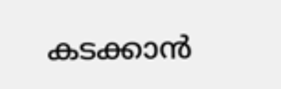കടക്കാന്‍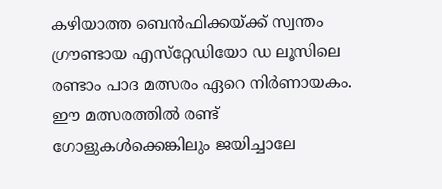കഴിയാത്ത ബെന്‍ഫിക്കയ്‌ക്ക് സ്വന്തം ഗ്രൗണ്ടായ എസ്‌റ്റേഡിയോ ഡ ലൂസിലെ രണ്ടാം പാദ മത്സരം ഏറെ നിര്‍ണായകം. ഈ മത്സരത്തില്‍ രണ്ട് ഗോളുകള്‍ക്കെങ്കിലും ജയിച്ചാലേ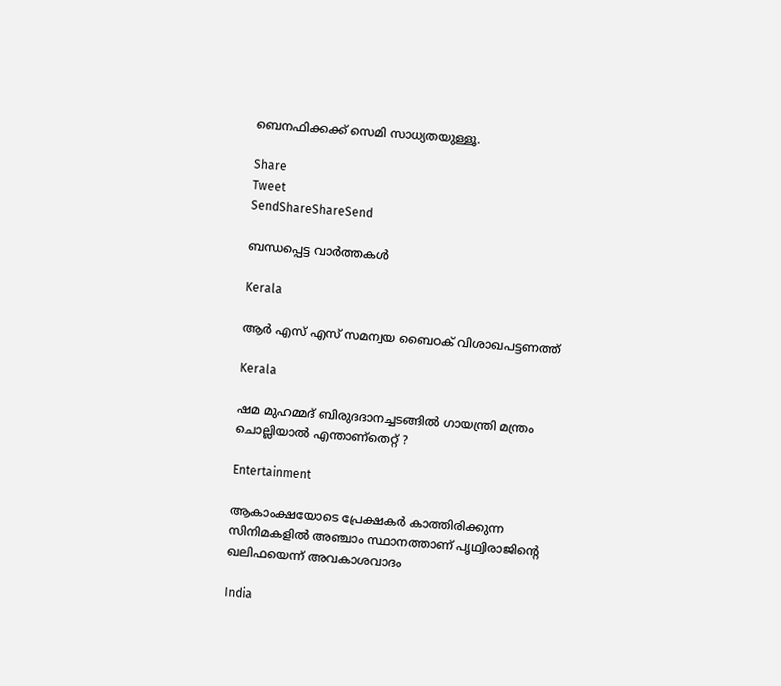ബെനഫിക്കക്ക് സെമി സാധ്യതയുള്ളൂ.

Share
Tweet
SendShareShareSend

ബന്ധപ്പെട്ട വാര്‍ത്തകള്‍

Kerala

ആർ എസ് എസ് സമന്വയ ബൈഠക് വിശാഖപട്ടണത്ത്

Kerala

ഷമ മുഹമ്മദ് ബിരുദദാനച്ചടങ്ങില്‍ ഗായന്ത്രി മന്ത്രം ചൊല്ലിയാല്‍ എന്താണ്തെറ്റ് ?

Entertainment

ആകാംക്ഷയോടെ പ്രേക്ഷകര്‍ കാത്തിരിക്കുന്ന സിനിമകളില്‍ അഞ്ചാം സ്ഥാനത്താണ് പൃഥ്വിരാജിന്റെ ഖലിഫയെന്ന് അവകാശവാദം

India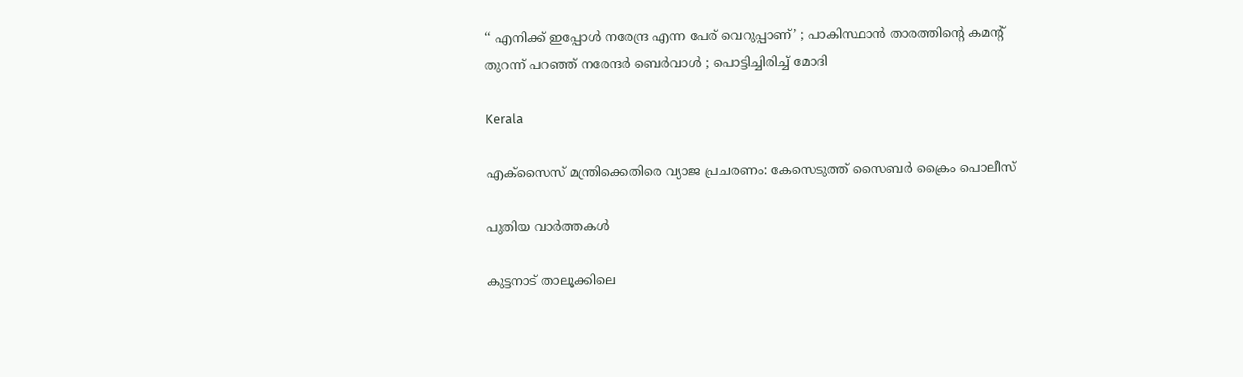‘‘ എനിക്ക് ഇപ്പോൾ നരേന്ദ്ര എന്ന പേര് വെറുപ്പാണ്’ ; പാകിസ്ഥാൻ താരത്തിന്റെ കമന്റ് തുറന്ന് പറഞ്ഞ് നരേന്ദർ ബെർവാൾ ; പൊട്ടിച്ചിരിച്ച് മോദി

Kerala

എക്സൈസ് മന്ത്രിക്കെതിരെ വ്യാജ പ്രചരണം: കേസെടുത്ത് സൈബര്‍ ക്രൈം പൊലീസ്

പുതിയ വാര്‍ത്തകള്‍

കുട്ടനാട് താലൂക്കിലെ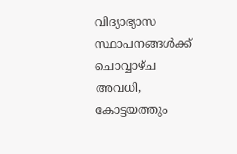വിദ്യാഭ്യാസ സ്ഥാപനങ്ങള്‍ക്ക് ചൊവ്വാഴ്ച അവധി, കോട്ടയത്തും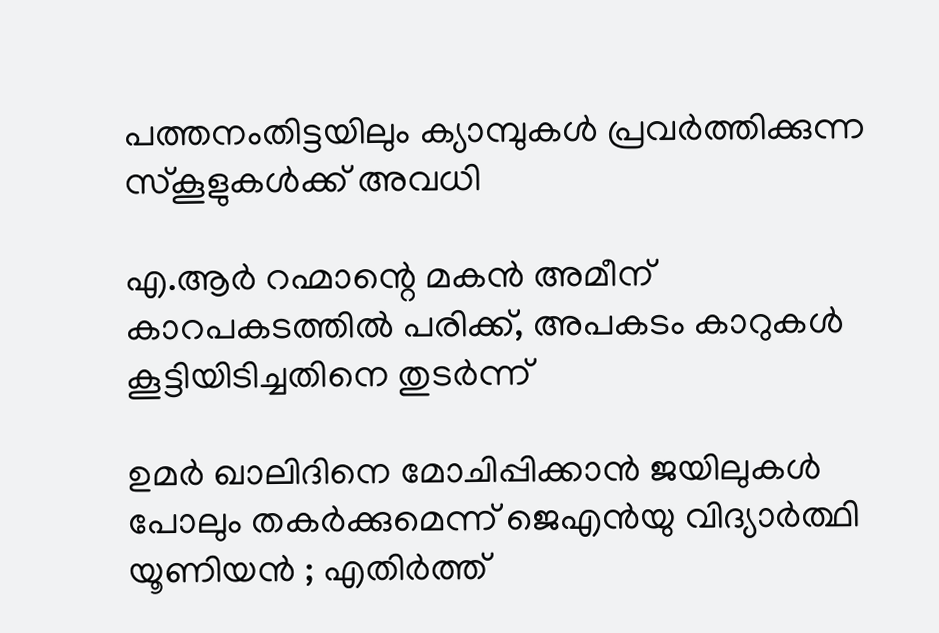പത്തനംതിട്ടയിലും ക്യാമ്പുകള്‍ പ്രവര്‍ത്തിക്കുന്ന സ്‌കൂളുകള്‍ക്ക് അവധി

എ.ആര്‍ റഹ്മാന്റെ മകൻ അമീന് കാറപകടത്തില്‍ പരിക്ക്, അപകടം കാറുകള്‍ കൂട്ടിയിടിച്ചതിനെ തുടര്‍ന്ന്

ഉമർ ഖാലിദിനെ മോചിപ്പിക്കാൻ ജയിലുകൾ പോലും തകർക്കുമെന്ന് ജെഎൻയു വിദ്യാർത്ഥി യൂണിയൻ ; എതിർത്ത്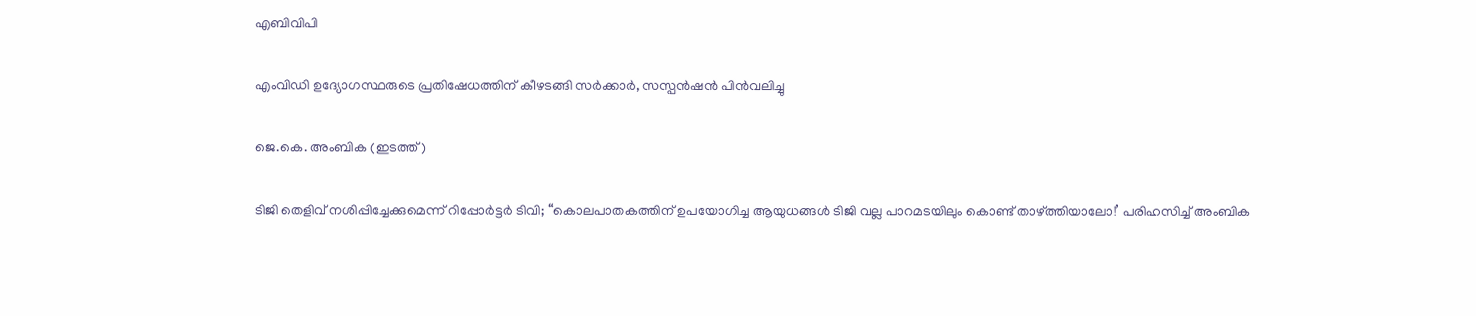എബിവിപി

എംവിഡി ഉദ്യോഗസ്ഥരുടെ പ്രതിഷേധത്തിന് കീഴടങ്ങി സര്‍ക്കാര്‍, സസ്പന്‍ഷന്‍ പിന്‍വലിച്ചു

ജെ.കെ. അംബിക (ഇടത്ത്)

ടിജി തെളിവ് നശിപ്പിച്ചേക്കുമെന്ന് റിപ്പോര്‍ട്ടര്‍ ടിവി; “കൊലപാതകത്തിന് ഉപയോഗിച്ച ആയുധങ്ങൾ ടിജി വല്ല പാറമടയിലും കൊണ്ട് താഴ്‌ത്തിയാലോ!’ പരിഹസിച്ച് അംബിക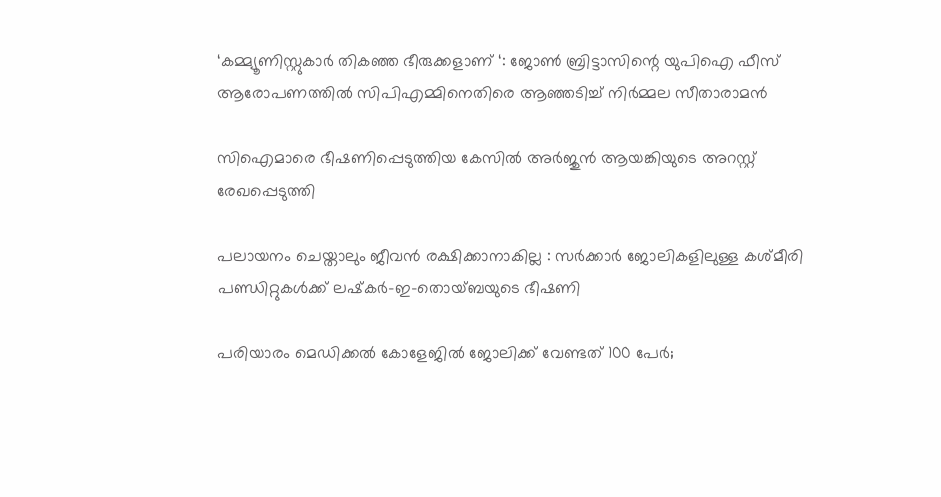‘കമ്മ്യൂണിസ്റ്റുകാർ തികഞ്ഞ ഭീരുക്കളാണ് ‘: ജോൺ ബ്രിട്ടാസിന്റെ യുപിഐ ഫീസ് ആരോപണത്തിൽ സിപിഎമ്മിനെതിരെ ആഞ്ഞടിച്ച് നിർമ്മല സീതാരാമൻ

സിഐമാരെ ഭീഷണിപ്പെടുത്തിയ കേസില്‍ അര്‍ജുന്‍ ആയങ്കിയുടെ അറസ്റ്റ് രേഖപ്പെടുത്തി

പലായനം ചെയ്താലും ജീവൻ രക്ഷിക്കാനാകില്ല : സർക്കാർ ജോലികളിലുള്ള കശ്മീരി പണ്ഡിറ്റുകൾക്ക് ലഷ്‌കർ-ഇ-തൊയ്ബയുടെ ഭീഷണി

പരിയാരം മെഡിക്കല്‍ കോളേജില്‍ ജോലിക്ക് വേണ്ടത് 100 പേര്‍;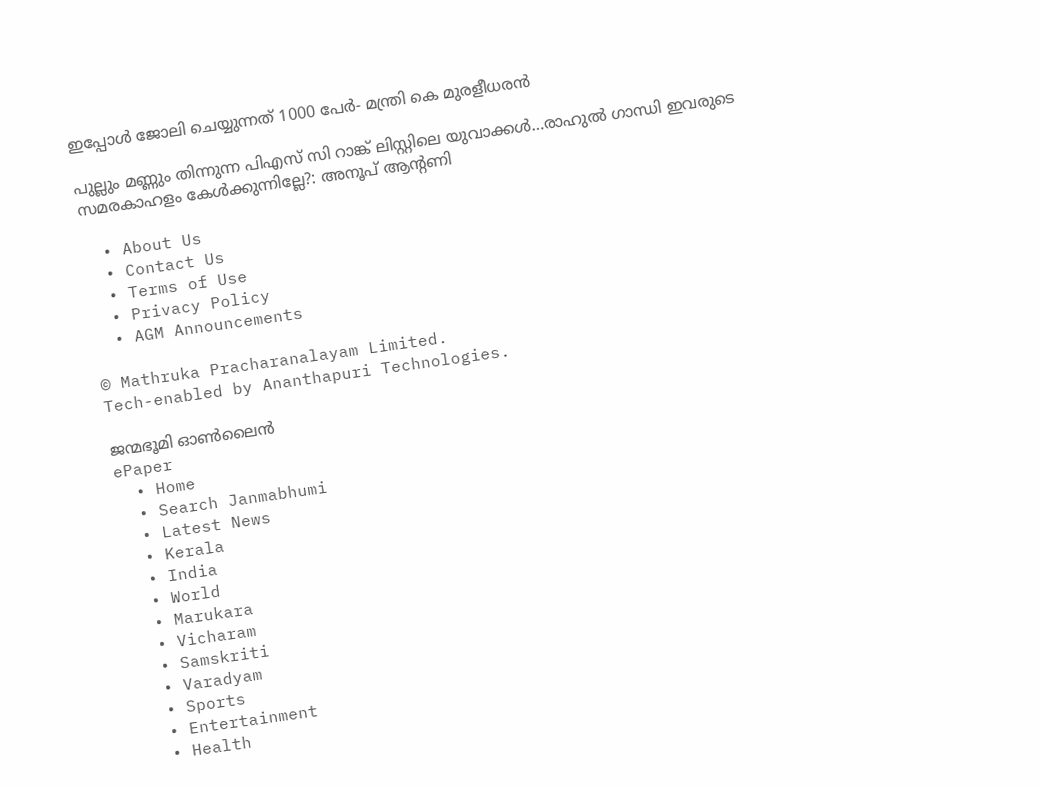ഇപ്പോള്‍ ജോലി ചെയ്യുന്നത് 1000 പേര്‍- മന്ത്രി കെ മുരളീധരന്‍

പുല്ലും മണ്ണും തിന്നുന്ന പിഎസ് സി റാങ്ക് ലിസ്റ്റിലെ യുവാക്കള്‍…രാഹുല്‍ ഗാന്ധി ഇവരുടെ സമരകാഹളം കേള്‍ക്കുന്നില്ലേ?: അനൂപ് ആന്‍റണി

  • About Us
  • Contact Us
  • Terms of Use
  • Privacy Policy
  • AGM Announcements

© Mathruka Pracharanalayam Limited.
Tech-enabled by Ananthapuri Technologies.

ജന്മഭൂമി ഓണ്‍ലൈന്‍
ePaper
  • Home
  • Search Janmabhumi
  • Latest News
  • Kerala
  • India
  • World
  • Marukara
  • Vicharam
  • Samskriti
  • Varadyam
  • Sports
  • Entertainment
  • Health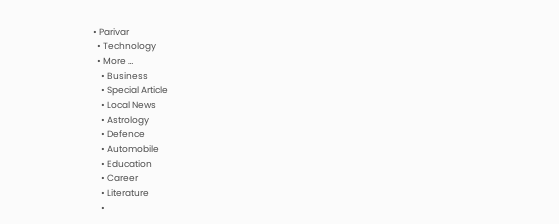• Parivar
  • Technology
  • More …
    • Business
    • Special Article
    • Local News
    • Astrology
    • Defence
    • Automobile
    • Education
    • Career
    • Literature
    •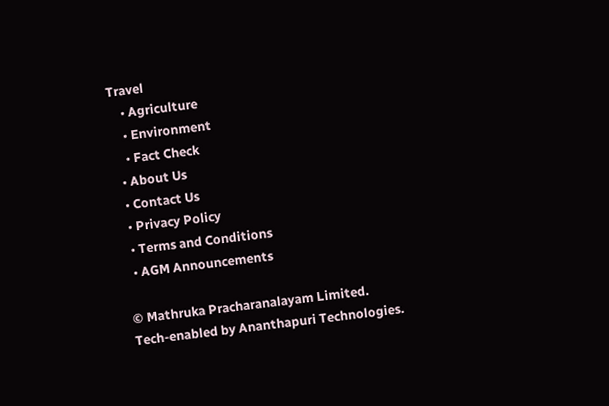Travel
    • Agriculture
    • Environment
    • Fact Check
  • About Us
  • Contact Us
  • Privacy Policy
  • Terms and Conditions
  • AGM Announcements

© Mathruka Pracharanalayam Limited.
Tech-enabled by Ananthapuri Technologies.